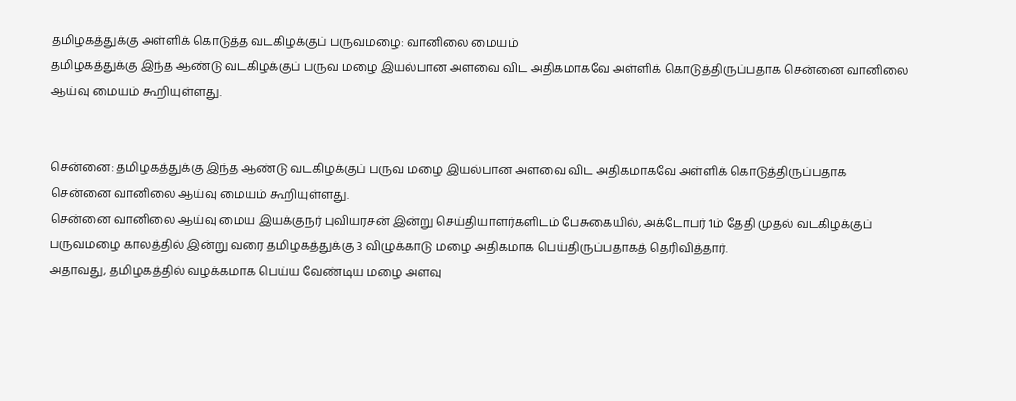தமிழகத்துக்கு அள்ளிக் கொடுத்த வடகிழக்குப் பருவமழை: வானிலை மையம்
தமிழகத்துக்கு இந்த ஆண்டு வடகிழக்குப் பருவ மழை இயல்பான அளவை விட அதிகமாகவே அள்ளிக் கொடுத்திருப்பதாக சென்னை வானிலை ஆய்வு மையம் கூறியுள்ளது.


சென்னை: தமிழகத்துக்கு இந்த ஆண்டு வடகிழக்குப் பருவ மழை இயல்பான அளவை விட அதிகமாகவே அள்ளிக் கொடுத்திருப்பதாக சென்னை வானிலை ஆய்வு மையம் கூறியுள்ளது.
சென்னை வானிலை ஆய்வு மைய இயக்குநர் புவியரசன் இன்று செய்தியாளர்களிடம் பேசுகையில், அக்டோபர் 1ம் தேதி முதல் வடகிழக்குப் பருவமழை காலத்தில் இன்று வரை தமிழகத்துக்கு 3 விழுக்காடு மழை அதிகமாக பெய்திருப்பதாகத் தெரிவித்தார்.
அதாவது, தமிழகத்தில் வழக்கமாக பெய்ய வேண்டிய மழை அளவு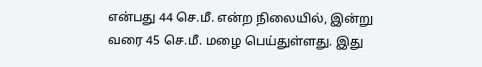என்பது 44 செ.மீ. என்ற நிலையில், இன்று வரை 45 செ.மீ. மழை பெய்துள்ளது. இது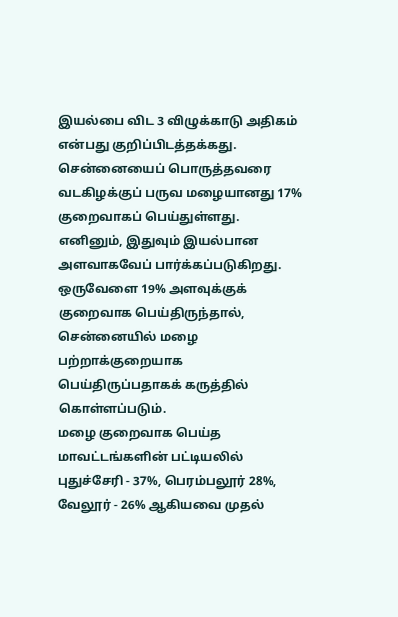இயல்பை விட 3 விழுக்காடு அதிகம் என்பது குறிப்பிடத்தக்கது.
சென்னையைப் பொருத்தவரை வடகிழக்குப் பருவ மழையானது 17% குறைவாகப் பெய்துள்ளது. எனினும், இதுவும் இயல்பான அளவாகவேப் பார்க்கப்படுகிறது. ஒருவேளை 19% அளவுக்குக் குறைவாக பெய்திருந்தால், சென்னையில் மழை பற்றாக்குறையாக பெய்திருப்பதாகக் கருத்தில் கொள்ளப்படும்.
மழை குறைவாக பெய்த மாவட்டங்களின் பட்டியலில் புதுச்சேரி - 37%, பெரம்பலூர் 28%, வேலூர் - 26% ஆகியவை முதல்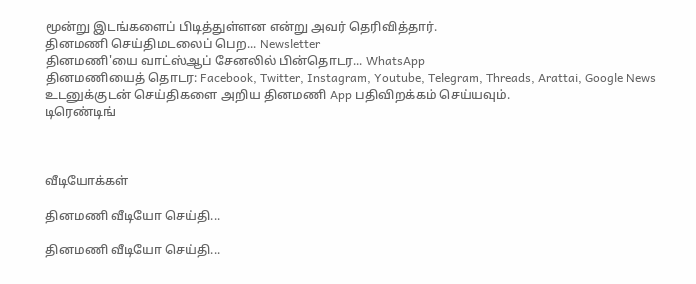மூன்று இடங்களைப் பிடித்துள்ளன என்று அவர் தெரிவித்தார்.
தினமணி செய்திமடலைப் பெற... Newsletter
தினமணி'யை வாட்ஸ்ஆப் சேனலில் பின்தொடர... WhatsApp
தினமணியைத் தொடர: Facebook, Twitter, Instagram, Youtube, Telegram, Threads, Arattai, Google News
உடனுக்குடன் செய்திகளை அறிய தினமணி App பதிவிறக்கம் செய்யவும்.
டிரெண்டிங்



வீடியோக்கள்

தினமணி வீடியோ செய்தி...

தினமணி வீடியோ செய்தி...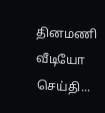தினமணி வீடியோ செய்தி...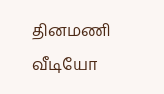தினமணி வீடியோ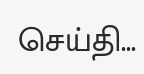செய்தி...